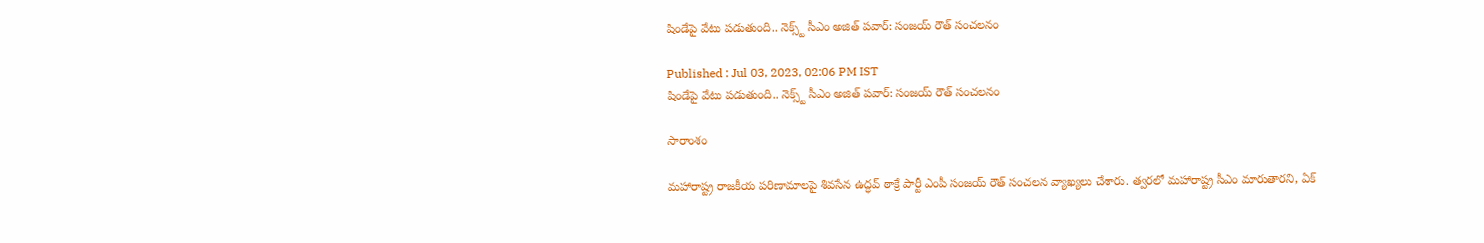షిండేపై వేటు పడుతుంది.. నెక్స్ట్ సీఎం అజిత్ పవార్: సంజయ్ రౌత్ సంచలనం

Published : Jul 03, 2023, 02:06 PM IST
షిండేపై వేటు పడుతుంది.. నెక్స్ట్ సీఎం అజిత్ పవార్: సంజయ్ రౌత్ సంచలనం

సారాంశం

మహారాష్ట్ర రాజకీయ పరిణామాలపై శివసేన ఉద్ధవ్ ఠాక్రే పార్టీ ఎంపీ సంజయ్ రౌత్ సంచలన వ్యాఖ్యలు చేశారు. త్వరలో మహారాష్ట్ర సీఎం మారుతారని, ఏక్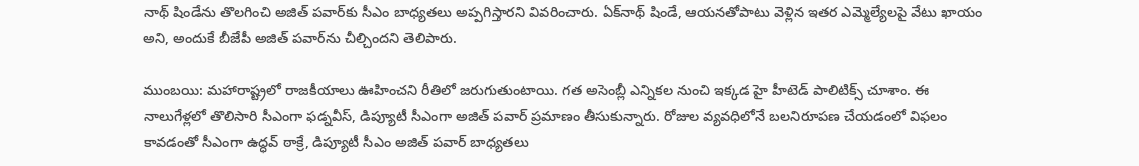నాథ్ షిండేను తొలగించి అజిత్ పవార్‌కు సీఎం బాధ్యతలు అప్పగిస్తారని వివరించారు. ఏక్‌నాథ్ షిండే, ఆయనతోపాటు వెళ్లిన ఇతర ఎమ్మెల్యేలపై వేటు ఖాయం అని, అందుకే బీజేపీ అజిత్ పవార్‌ను చీల్చిందని తెలిపారు.

ముంబయి: మహారాష్ట్రలో రాజకీయాలు ఊహించని రీతిలో జరుగుతుంటాయి. గత అసెంబ్లీ ఎన్నికల నుంచి ఇక్కడ హై హీటెడ్ పాలిటిక్స్ చూశాం. ఈ నాలుగేళ్లలో తొలిసారి సీఎంగా ఫడ్నవీస్, డిప్యూటీ సీఎంగా అజిత్ పవార్ ప్రమాణం తీసుకున్నారు. రోజుల వ్యవధిలోనే బలనిరూపణ చేయడంలో విఫలం కావడంతో సీఎంగా ఉద్ధవ్ ఠాక్రే, డిప్యూటీ సీఎం అజిత్ పవార్ బాధ్యతలు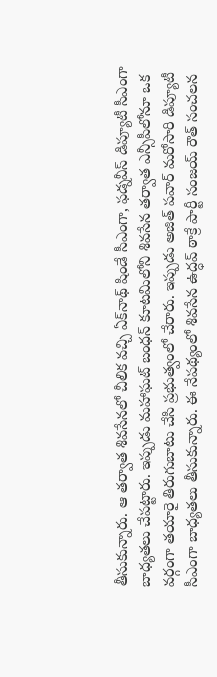తీసుకున్నారు. ఆ తర్వాత శివసేనలో చీలిక వచ్చి ఏక్‌నాథ్ షిండే సీఎంగా, ఫడ్నవీస్ డిప్యూటీ సీఎంగా బాధ్యతలు చేపట్టారు. ఇప్పుడు మహాఘట్ బంధన్ కూటమిలోని శివసేన తర్వాత ఎన్సీపీలోనూ ఒక వర్గంగా తయారై తిరుగుబాటు చేసి ప్రభుత్వంలో చేరారు. ఇప్పుడు అజిత్ పవార్ మరోసారి డిప్యూటీ సీఎంగా బాధ్యతలు తీసుకున్నారు. ఈ నేపథ్యంలో శివసేన ఉద్ధవ్ ఠాక్రే పార్టీ సంజయ్ రౌత్ సంచలన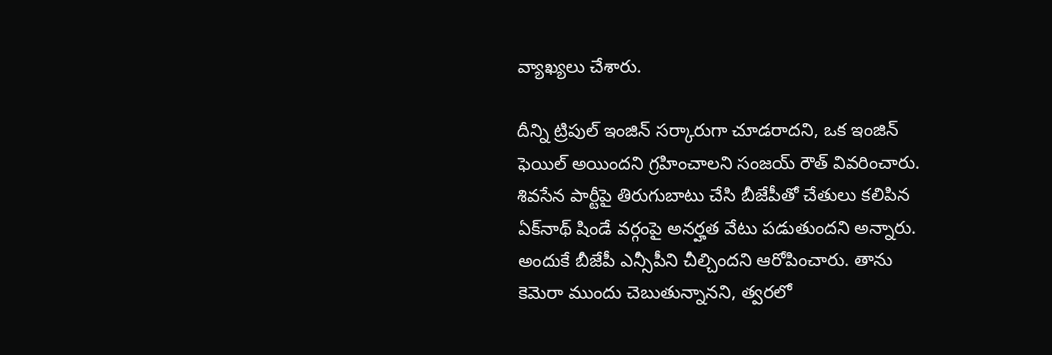వ్యాఖ్యలు చేశారు.

దీన్ని ట్రిపుల్ ఇంజిన్ సర్కారుగా చూడరాదని, ఒక ఇంజిన్ ఫెయిల్ అయిందని గ్రహించాలని సంజయ్ రౌత్ వివరించారు. శివసేన పార్టీపై తిరుగుబాటు చేసి బీజేపీతో చేతులు కలిపిన ఏక్‌నాథ్ షిండే వర్గంపై అనర్హత వేటు పడుతుందని అన్నారు. అందుకే బీజేపీ ఎన్సీపీని చీల్చిందని ఆరోపించారు. తాను కెమెరా ముందు చెబుతున్నానని, త్వరలో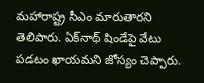మహారాష్ట్ర సీఎం మారుతారని తెలిపారు. ఏక్‌నాథ్ షిండేపై వేటు పడటం ఖాయమని జోస్యం చెప్పారు.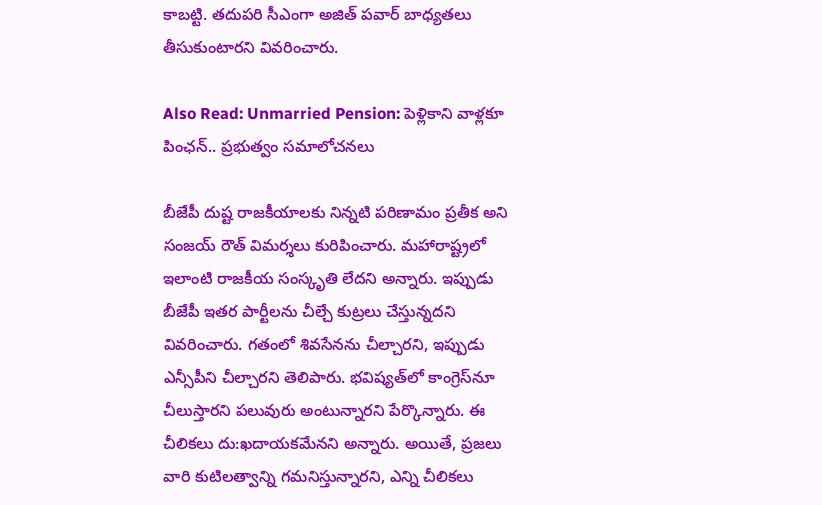కాబట్టి. తదుపరి సీఎంగా అజిత్ పవార్ బాధ్యతలు తీసుకుంటారని వివరించారు.

Also Read: Unmarried Pension: పెళ్లికాని వాళ్లకూ పింఛన్.. ప్రభుత్వం సమాలోచనలు

బీజేపీ దుష్ట రాజకీయాలకు నిన్నటి పరిణామం ప్రతీక అని సంజయ్ రౌత్ విమర్శలు కురిపించారు. మహారాష్ట్రలో ఇలాంటి రాజకీయ సంస్కృతి లేదని అన్నారు. ఇప్పుడు బీజేపీ ఇతర పార్టీలను చీల్చే కుట్రలు చేస్తున్నదని వివరించారు. గతంలో శివసేనను చీల్చారని, ఇప్పుడు ఎన్సీపీని చీల్చారని తెలిపారు. భవిష్యత్‌లో కాంగ్రెస్‌నూ చీలుస్తారని పలువురు అంటున్నారని పేర్కొన్నారు. ఈ చీలికలు దు:ఖదాయకమేనని అన్నారు. అయితే, ప్రజలు వారి కుటిలత్వాన్ని గమనిస్తున్నారని, ఎన్ని చీలికలు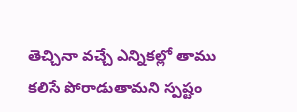తెచ్చినా వచ్చే ఎన్నికల్లో తాము కలిసే పోరాడుతామని స్పష్టం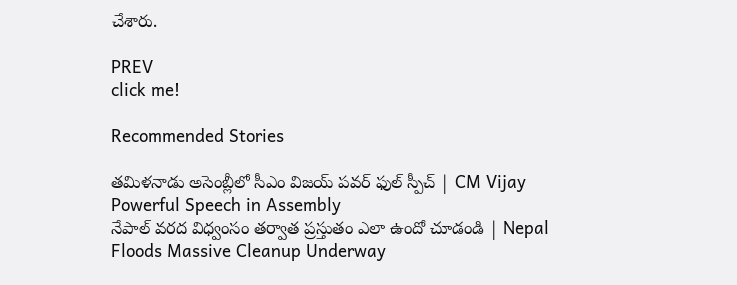చేశారు.

PREV
click me!

Recommended Stories

తమిళనాడు అసెంబ్లీలో సీఎం విజయ్ పవర్ ఫుల్ స్పీచ్ | CM Vijay Powerful Speech in Assembly
నేపాల్ వరద విధ్వంసం తర్వాత ప్రస్తుతం ఎలా ఉందో చూడండి | Nepal Floods Massive Cleanup Underway